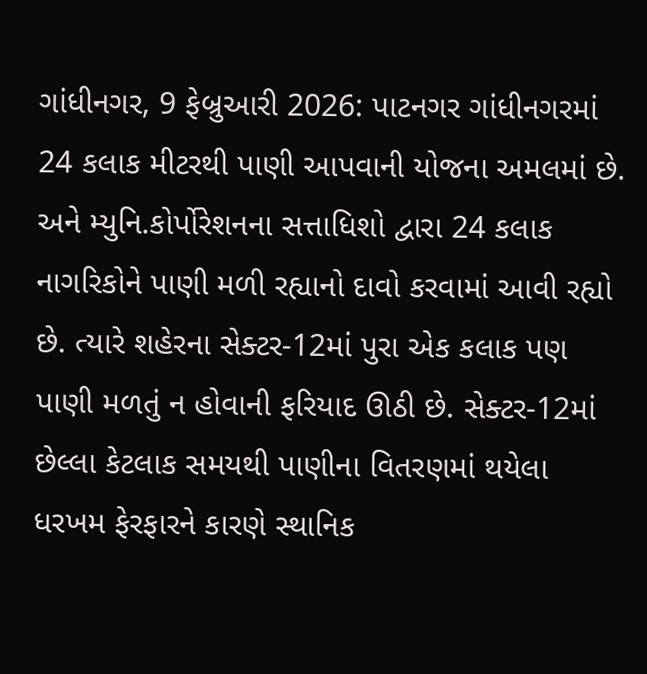ગાંધીનગર, 9 ફેબ્રુઆરી 2026: પાટનગર ગાંધીનગરમાં 24 કલાક મીટરથી પાણી આપવાની યોજના અમલમાં છે. અને મ્યુનિ.કોર્પોરેશનના સત્તાધિશો દ્વારા 24 કલાક નાગરિકોને પાણી મળી રહ્યાનો દાવો કરવામાં આવી રહ્યો છે. ત્યારે શહેરના સેક્ટર-12માં પુરા એક કલાક પણ પાણી મળતું ન હોવાની ફરિયાદ ઊઠી છે. સેક્ટર-12માં છેલ્લા કેટલાક સમયથી પાણીના વિતરણમાં થયેલા ધરખમ ફેરફારને કારણે સ્થાનિક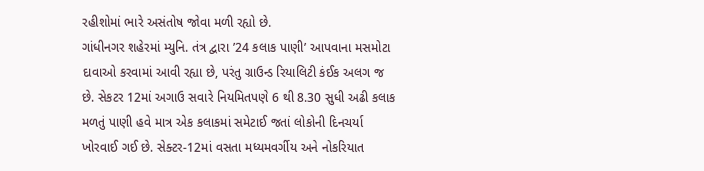રહીશોમાં ભારે અસંતોષ જોવા મળી રહ્યો છે.
ગાંધીનગર શહેરમાં મ્યુનિ. તંત્ર દ્વારા ’24 કલાક પાણી’ આપવાના મસમોટા દાવાઓ કરવામાં આવી રહ્યા છે, પરંતુ ગ્રાઉન્ડ રિયાલિટી કંઈક અલગ જ છે. સેકટર 12માં અગાઉ સવારે નિયમિતપણે 6 થી 8.30 સુધી અઢી કલાક મળતું પાણી હવે માત્ર એક કલાકમાં સમેટાઈ જતાં લોકોની દિનચર્યા ખોરવાઈ ગઈ છે. સેક્ટર-12માં વસતા મધ્યમવર્ગીય અને નોકરિયાત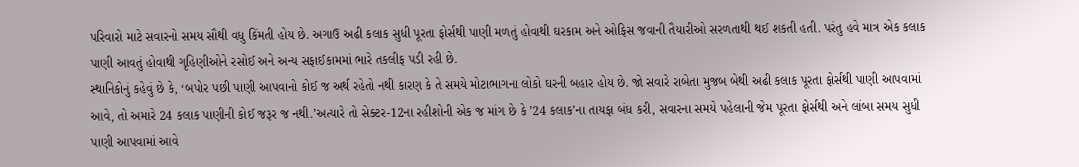પરિવારો માટે સવારનો સમય સૌથી વધુ કિંમતી હોય છે. અગાઉ અઢી કલાક સુધી પૂરતા ફોર્સથી પાણી મળતું હોવાથી ઘરકામ અને ઓફિસ જવાની તૈયારીઓ સરળતાથી થઈ શકતી હતી. પરંતુ હવે માત્ર એક કલાક પાણી આવતું હોવાથી ગૃહિણીઓને રસોઈ અને અન્ય સફાઈકામમાં ભારે તકલીફ પડી રહી છે.
સ્થાનિકોનું કહેવું છે કે, ‘બપોર પછી પાણી આપવાનો કોઈ જ અર્થ રહેતો નથી કારણ કે તે સમયે મોટાભાગના લોકો ઘરની બહાર હોય છે. જો સવારે રાબેતા મુજબ બેથી અઢી કલાક પૂરતા ફોર્સથી પાણી આપવામાં આવે, તો અમારે 24 કલાક પાણીની કોઈ જરૂર જ નથી.’અત્યારે તો સેક્ટર-12ના રહીશોની એક જ માંગ છે કે ’24 કલાક’ના તાયફા બંધ કરી, સવારના સમયે પહેલાની જેમ પૂરતા ફોર્સથી અને લાંબા સમય સુધી પાણી આપવામાં આવે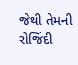જેથી તેમની રોજિંદી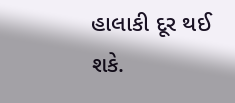હાલાકી દૂર થઈ શકે.